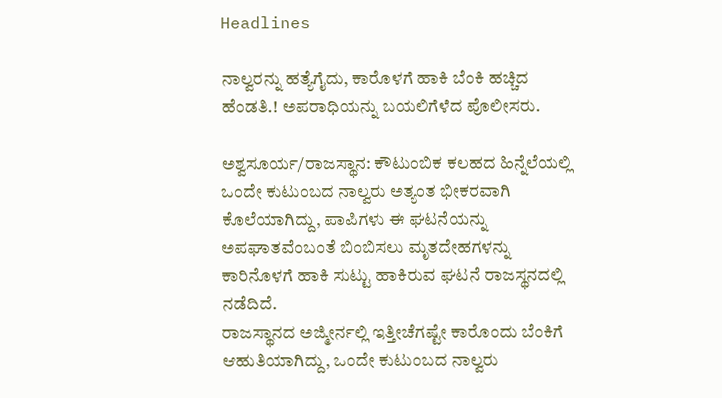Headlines

ನಾಲ್ವರನ್ನು ಹತ್ಯೆಗೈದು, ಕಾರೊಳಗೆ ಹಾಕಿ ಬೆಂಕಿ ಹಚ್ಚಿದ ಹೆಂಡತಿ.! ಅಪರಾಧಿಯನ್ನು ಬಯಲಿಗೆಳೆದ ಪೊಲೀಸರು.

ಅಶ್ವಸೂರ್ಯ/ರಾಜಸ್ಥಾನ: ಕೌಟುಂಬಿಕ ಕಲಹದ ಹಿನ್ನೆಲೆಯಲ್ಲಿ ಒಂದೇ ಕುಟುಂಬದ ನಾಲ್ವರು ಅತ್ಯಂತ ಭೀಕರವಾಗಿ ಕೊಲೆಯಾಗಿದ್ದು, ಪಾಪಿಗಳು ಈ ಘಟನೆಯನ್ನು ಅಪಘಾತವೆಂಬಂತೆ ಬಿಂಬಿಸಲು ಮೃತದೇಹಗಳನ್ನು ಕಾರಿನೊಳಗೆ ಹಾಕಿ ಸುಟ್ಟು ಹಾಕಿರುವ ಘಟನೆ ರಾಜಸ್ಥನದಲ್ಲಿ ನಡೆದಿದೆ.
ರಾಜಸ್ಥಾನದ ಅಜ್ಮೀರ್ನಲ್ಲಿ ಇತ್ತೀಚೆಗಷ್ಟೇ ಕಾರೊಂದು ಬೆಂಕಿಗೆ ಆಹುತಿಯಾಗಿದ್ದು, ಒಂದೇ ಕುಟುಂಬದ ನಾಲ್ವರು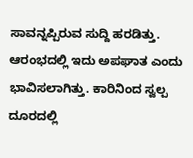ಸಾವನ್ನಪ್ಪಿರುವ ಸುದ್ದಿ ಹರಡಿತ್ತು. ಆರಂಭದಲ್ಲಿ ಇದು ಅಪಘಾತ ಎಂದು ಭಾವಿಸಲಾಗಿತ್ತು. ಕಾರಿನಿಂದ ಸ್ವಲ್ಪ ದೂರದಲ್ಲಿ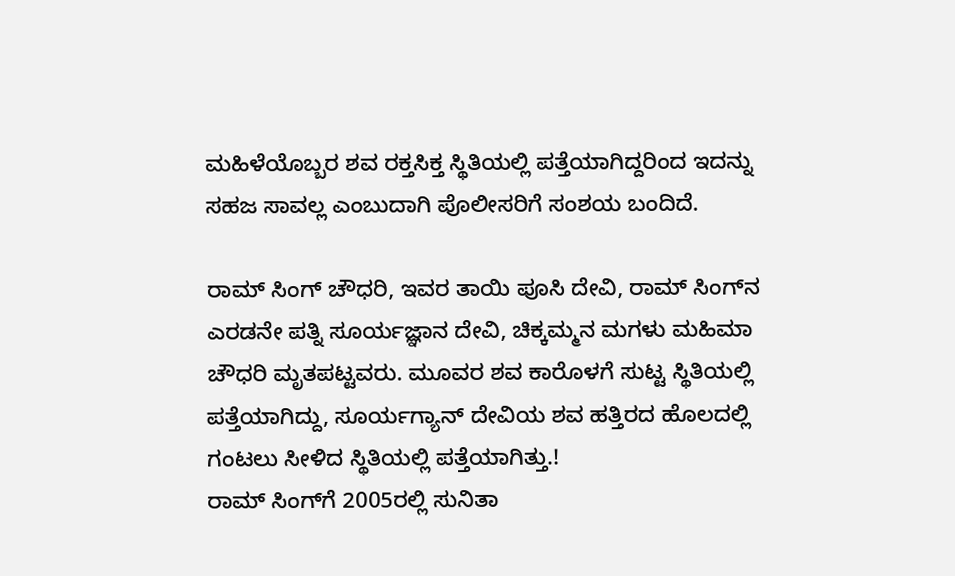ಮಹಿಳೆಯೊಬ್ಬರ ಶವ ರಕ್ತಸಿಕ್ತ ಸ್ಥಿತಿಯಲ್ಲಿ ಪತ್ತೆಯಾಗಿದ್ದರಿಂದ ಇದನ್ನು ಸಹಜ ಸಾವಲ್ಲ ಎಂಬುದಾಗಿ ಪೊಲೀಸರಿಗೆ ಸಂಶಯ ಬಂದಿದೆ.

ರಾಮ್ ಸಿಂಗ್ ಚೌಧರಿ, ಇವರ ತಾಯಿ ಪೂಸಿ ದೇವಿ, ರಾಮ್‌ ಸಿಂಗ್‌ನ ಎರಡನೇ ಪತ್ನಿ ಸೂರ್ಯಜ್ಞಾನ ದೇವಿ, ಚಿಕ್ಕಮ್ಮನ ಮಗಳು ಮಹಿಮಾ ಚೌಧರಿ ಮೃತಪಟ್ಟವರು. ಮೂವರ ಶವ ಕಾರೊಳಗೆ ಸುಟ್ಟ ಸ್ಥಿತಿಯಲ್ಲಿ ಪತ್ತೆಯಾಗಿದ್ದು, ಸೂರ್ಯಗ್ಯಾನ್‌ ದೇವಿಯ ಶವ ಹತ್ತಿರದ ಹೊಲದಲ್ಲಿ ಗಂಟಲು ಸೀಳಿದ ಸ್ಥಿತಿಯಲ್ಲಿ ಪತ್ತೆಯಾಗಿತ್ತು.!
ರಾಮ್‌ ಸಿಂಗ್‌ಗೆ 2005ರಲ್ಲಿ ಸುನಿತಾ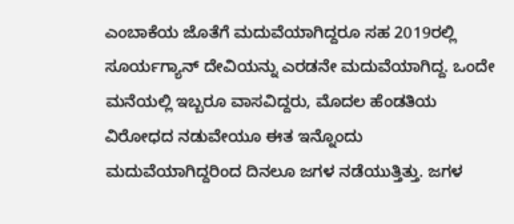ಎಂಬಾಕೆಯ ಜೊತೆಗೆ ಮದುವೆಯಾಗಿದ್ದರೂ ಸಹ 2019ರಲ್ಲಿ ಸೂರ್ಯಗ್ಯಾನ್‌ ದೇವಿಯನ್ನು ಎರಡನೇ ಮದುವೆಯಾಗಿದ್ದ. ಒಂದೇ ಮನೆಯಲ್ಲಿ ಇಬ್ಬರೂ ವಾಸವಿದ್ದರು, ಮೊದಲ ಹೆಂಡತಿಯ ವಿರೋಧದ ನಡುವೇಯೂ ಈತ ಇನ್ನೊಂದು ಮದುವೆಯಾಗಿದ್ದರಿಂದ ದಿನಲೂ ಜಗಳ ನಡೆಯುತ್ತಿತ್ತು. ಜಗಳ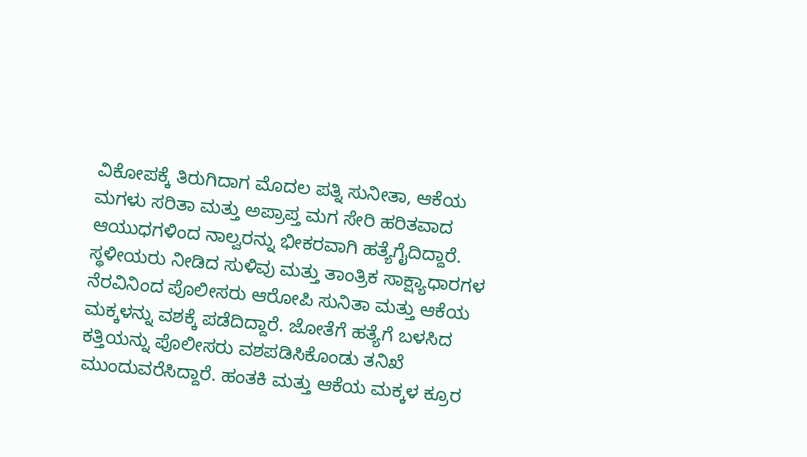ವಿಕೋಪಕ್ಕೆ ತಿರುಗಿದಾಗ ಮೊದಲ ಪತ್ನಿ ಸುನೀತಾ, ಆಕೆಯ ಮಗಳು ಸರಿತಾ ಮತ್ತು ಅಪ್ರಾಪ್ತ ಮಗ ಸೇರಿ ಹರಿತವಾದ ಆಯುಧಗಳಿಂದ ನಾಲ್ವರನ್ನು ಭೀಕರವಾಗಿ ಹತ್ಯೆಗೈದಿದ್ದಾರೆ.
ಸ್ಥಳೀಯರು ನೀಡಿದ ಸುಳಿವು ಮತ್ತು ತಾಂತ್ರಿಕ ಸಾಕ್ಷ್ಯಾಧಾರಗಳ ನೆರವಿನಿಂದ ಪೊಲೀಸರು ಆರೋಪಿ ಸುನಿತಾ ಮತ್ತು ಆಕೆಯ ಮಕ್ಕಳನ್ನು ವಶಕ್ಕೆ ಪಡೆದಿದ್ದಾರೆ. ಜೋತೆಗೆ ಹತ್ಯೆಗೆ ಬಳಸಿದ ಕತ್ತಿಯನ್ನು ಪೊಲೀಸರು ವಶಪಡಿಸಿಕೊಂಡು ತನಿಖೆ ಮುಂದುವರೆಸಿದ್ದಾರೆ. ಹಂತಕಿ ಮತ್ತು ಆಕೆಯ ಮಕ್ಕಳ ಕ್ರೂರ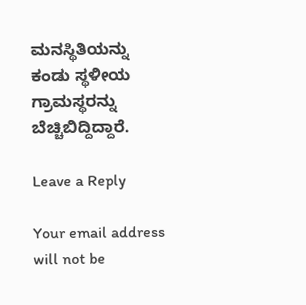ಮನಸ್ಥಿತಿಯನ್ನು ಕಂಡು ಸ್ಥಳೀಯ ಗ್ರಾಮಸ್ಥರನ್ನು ಬೆಚ್ಚಿಬಿದ್ದಿದ್ದಾರೆ.

Leave a Reply

Your email address will not be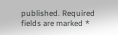published. Required fields are marked *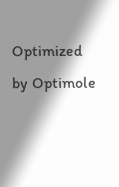Optimized by Optimole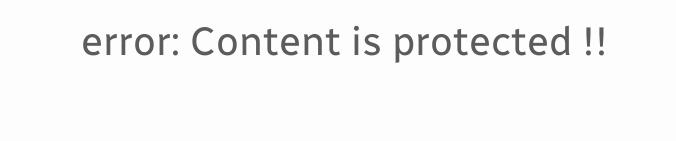error: Content is protected !!